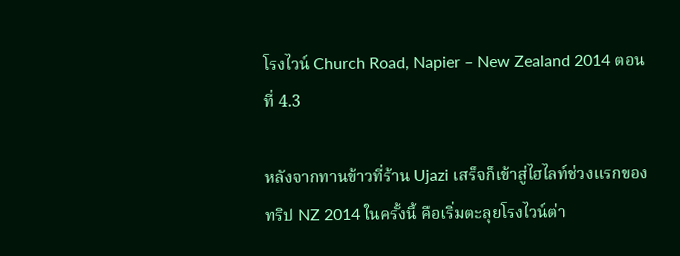โรงไวน์ Church Road, Napier – New Zealand 2014 ตอนที่ 4.3

หลังจากทานข้าวที่ร้าน Ujazi เสร็จก็เข้าสู่ไฮไลท์ช่วงแรกของทริป NZ 2014 ในครั้งนี้ คือเริ่มตะลุยโรงไวน์ต่า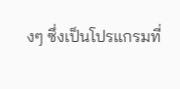งๆ ซึ่งเป็นโปรแกรมที่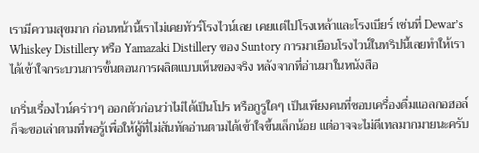เรามีความสุขมาก ก่อนหน้านี้เราไม่เคยทัวร์โรงไวน์เลย เคยแต่ไปโรงเหล้าและโรงเบียร์ เช่นที่ Dewar’s Whiskey Distillery หรือ Yamazaki Distillery ของ Suntory การมาเยือนโรงไวน์ในทริปนี้เลยทำให้เราได้เข้าใจกระบวนการขั้นตอนการผลิตแบบเห็นของจริง หลังจากที่อ่านมาในหนังสือ

เกริ่นเรื่องไวน์คร่าวๆ ออกตัวก่อนว่าไม่ได้เป็นโปร หรือกูรูใดๆ เป็นเพียงคนที่ชอบเครื่องดื่มแอลกอฮอล์ ก็จะขอเล่าตามที่พอรู้เพื่อให้ผู้ที่ไม่สันทัดอ่านตามได้เข้าใจขึ้นเล็กน้อย แต่อาจจะไม่ดีเทลมากมายนะครับ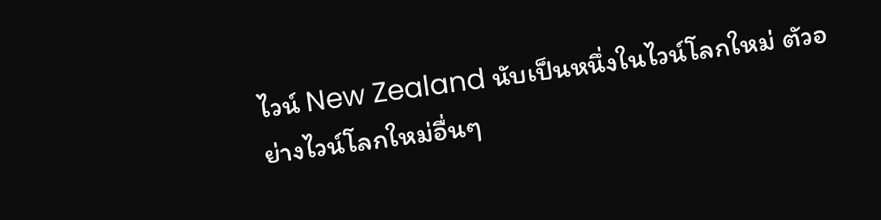ไวน์ New Zealand นับเป็นหนึ่งในไวน์โลกใหม่ ตัวอย่างไวน์โลกใหม่อื่นๆ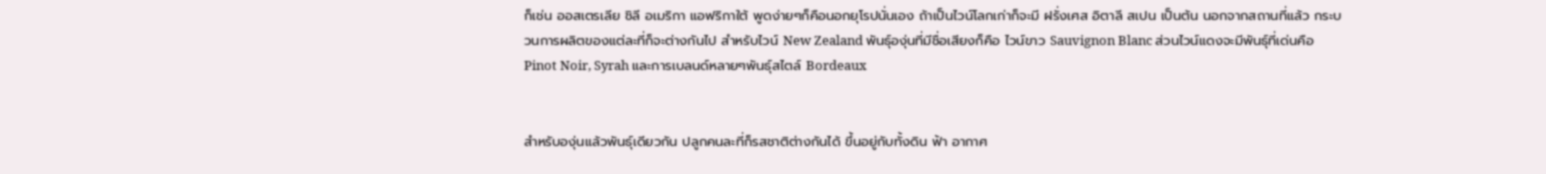ก็เช่น ออสเตรเลีย ชิลี อเมริกา แอฟริกาใต้ พูดง่ายๆก็คือนอกยุโรปนั่นเอง ถ้าเป็นไวน์โลกเก่าก็จะมี ฝรั่งเศส อิตาลี สเปน เป็นต้น นอกจากสถานที่แล้ว กระบวนการผลิตของแต่ละที่ก็จะต่างกันไป สำหรับไวน์ New Zealand พันธุ์องุ่นที่มีชื่อเสียงก็คือ ไวน์ขาว Sauvignon Blanc ส่วนไวน์แดงจะมีพันธุ์ที่เด่นคือ Pinot Noir, Syrah และการเบลนด์หลายๆพันธุ์สไตล์ Bordeaux


สำหรับองุ่นแล้วพันธุ์เดียวกัน ปลูกคนละที่ก็รสชาติต่างกันได้ ขึ้นอยู่กับทั้งดิน ฟ้า อากาศ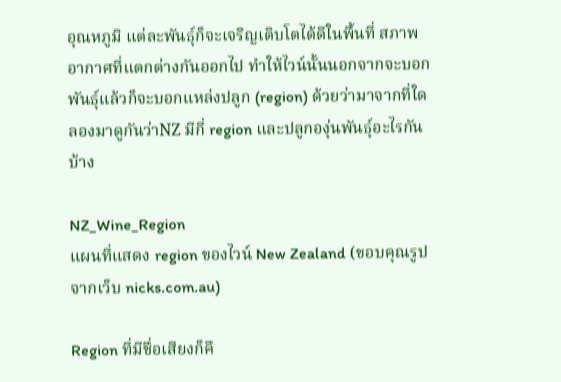อุณหภูมิ แต่ละพันธุ์ก็จะเจริญเติบโตได้ดีในพื้นที่ สภาพอากาศที่แตกต่างกันออกไป ทำให้ไวน์นั้นนอกจากจะบอกพันธุ์แล้วก็จะบอกแหล่งปลูก (region) ด้วยว่ามาจากที่ใด  ลองมาดูกันว่าNZ มีกี่ region และปลูกองุ่นพันธุ์อะไรกันบ้าง

NZ_Wine_Region
แผนที่แสดง region ของไวน์ New Zealand (ขอบคุณรูปจากเว็บ nicks.com.au)

Region ที่มีชื่อเสียงก็คื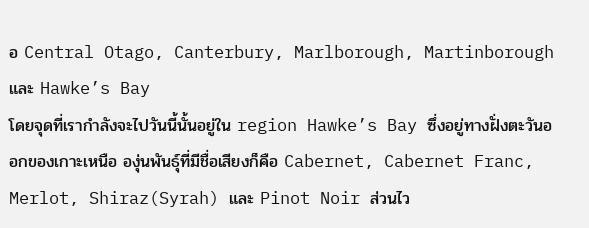อ Central Otago, Canterbury, Marlborough, Martinborough และ Hawke’s Bay
โดยจุดที่เรากำลังจะไปวันนี้นั้นอยู่ใน region Hawke’s Bay ซึ่งอยู่ทางฝั่งตะวันออกของเกาะเหนือ องุ่นพันธุ์ที่มีชื่อเสียงก็คือ Cabernet, Cabernet Franc, Merlot, Shiraz(Syrah) และ Pinot Noir ส่วนไว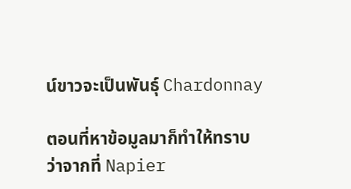น์ขาวจะเป็นพันธุ์ Chardonnay

ตอนที่หาข้อมูลมาก็ทำให้ทราบว่าจากที่ Napier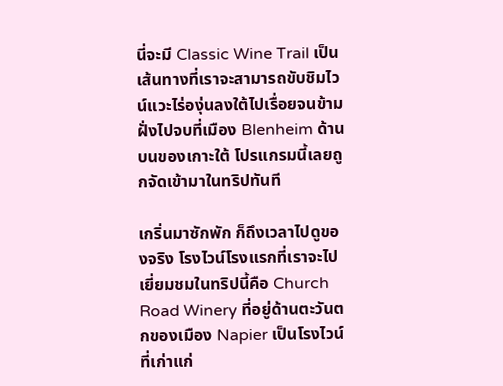นี่จะมี Classic Wine Trail เป็นเส้นทางที่เราจะสามารถขับชิมไวน์แวะไร่องุ่นลงใต้ไปเรื่อยจนข้ามฝั่งไปจบที่เมือง Blenheim ด้านบนของเกาะใต้ โปรแกรมนี้เลยถูกจัดเข้ามาในทริปทันที

เกริ่นมาซักพัก ก็ถึงเวลาไปดูของจริง โรงไวน์โรงแรกที่เราจะไปเยี่ยมชมในทริปนี้คือ Church Road Winery ที่อยู่ด้านตะวันตกของเมือง Napier เป็นโรงไวน์ที่เก่าแก่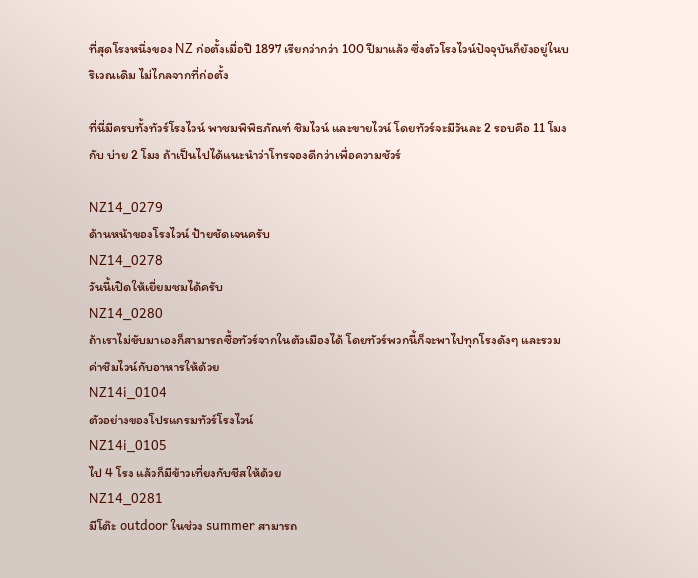ที่สุดโรงหนึ่งของ NZ ก่อตั้งเมื่อปี 1897 เรียกว่ากว่า 100 ปีมาแล้ว ซึ่งตัวโรงไวน์ปัจจุบันก็ยังอยู่ในบริเวณเดิม ไม่ไกลจากที่ก่อตั้ง

ที่นี่มีครบทั้งทัวร์โรงไวน์ พาชมพิพิธภัณฑ์ ชิมไวน์ และขายไวน์ โดยทัวร์จะมีวันละ 2 รอบคือ 11 โมง กับ บ่าย 2 โมง ถ้าเป็นไปได้แนะนำว่าโทรจองดีกว่าเพื่อความชัวร์

NZ14_0279
ด้านหน้าของโรงไวน์ ป้ายชัดเจนครับ
NZ14_0278
วันนี้เปิดให้เยี่ยมชมได้ครับ
NZ14_0280
ถ้าเราไม่ขับมาเองก็สามารถซื้อทัวร์จากในตัวเมืองได้ โดยทัวร์พวกนี้ก็จะพาไปทุกโรงดังๆ และรวมค่าชิมไวน์กับอาหารให้ด้วย
NZ14i_0104
ตัวอย่างของโปรแกรมทัวร์โรงไวน์
NZ14i_0105
ไป 4 โรง แล้วก็มีข้าวเที่ยงกับชีสให้ด้วย
NZ14_0281
มีโต๊ะ outdoor ในช่วง summer สามารถ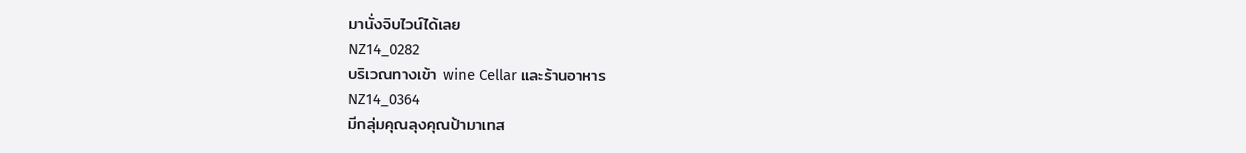มานั่งจิบไวน์ได้เลย
NZ14_0282
บริเวณทางเข้า wine Cellar และร้านอาหาร
NZ14_0364
มีกลุ่มคุณลุงคุณป้ามาเทส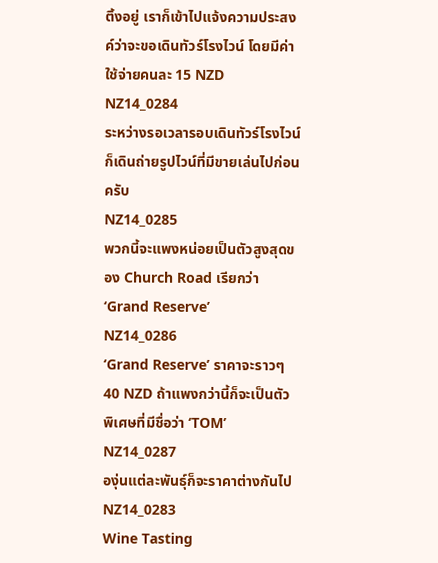ติ้งอยู่ เราก็เข้าไปแจ้งความประสงค์ว่าจะขอเดินทัวร์โรงไวน์ โดยมีค่าใช้จ่ายคนละ 15 NZD
NZ14_0284
ระหว่างรอเวลารอบเดินทัวร์โรงไวน์ ก็เดินถ่ายรูปไวน์ที่มีขายเล่นไปก่อนครับ
NZ14_0285
พวกนี้จะแพงหน่อยเป็นตัวสูงสุดของ Church Road เรียกว่า ‘Grand Reserve’
NZ14_0286
‘Grand Reserve’ ราคาจะราวๆ 40 NZD ถ้าแพงกว่านี้ก็จะเป็นตัวพิเศษที่มีชื่อว่า ‘TOM’
NZ14_0287
องุ่นแต่ละพันธุ์ก็จะราคาต่างกันไป
NZ14_0283
Wine Tasting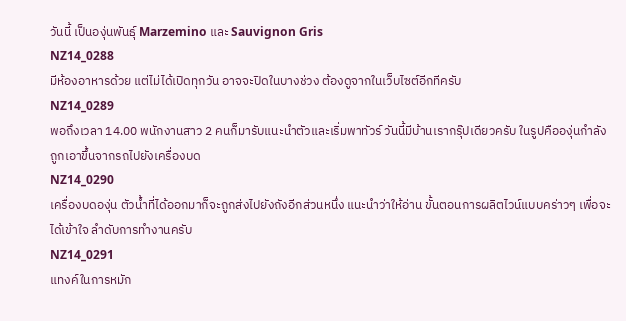วันนี้ เป็นองุ่นพันธุ์ Marzemino และ Sauvignon Gris
NZ14_0288
มีห้องอาหารด้วย แต่ไม่ได้เปิดทุกวัน อาจจะปิดในบางช่วง ต้องดูจากในเว็บไซต์อีกทีครับ
NZ14_0289
พอถึงเวลา 14.00 พนักงานสาว 2 คนก็มารับแนะนำตัวและเริ่มพาทัวร์ วันนี้มีบ้านเรากรุ๊ปเดียวครับ ในรูปคือองุ่นกำลังถูกเอาขึ้นจากรถไปยังเครื่องบด
NZ14_0290
เครื่องบดองุ่น ตัวน้ำที่ได้ออกมาก็จะถูกส่งไปยังถังอีกส่วนหนึ่ง แนะนำว่าให้อ่าน ขั้นตอนการผลิตไวน์แบบคร่าวๆ เพื่อจะได้เข้าใจ ลำดับการทำงานครับ
NZ14_0291
แทงค์ในการหมัก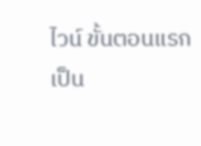ไวน์ ขั้นตอนแรกเป็น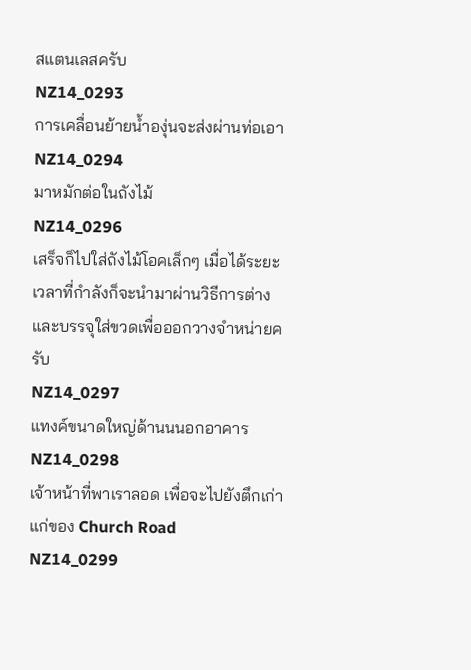สแตนเลสครับ
NZ14_0293
การเคลื่อนย้ายน้ำองุ่นจะส่งผ่านท่อเอา
NZ14_0294
มาหมักต่อในถังไม้
NZ14_0296
เสร็จก็ไปใส่ถังไม้โอคเล็กๆ เมื่อได้ระยะเวลาที่กำลังก็จะนำมาผ่านวิธีการต่างและบรรจุใส่ขวดเพื่อออกวางจำหน่ายครับ
NZ14_0297
แทงค์ขนาดใหญ่ด้านนนอกอาคาร
NZ14_0298
เจ้าหน้าที่พาเราลอด เพื่อจะไปยังตึกเก่าแก่ของ Church Road
NZ14_0299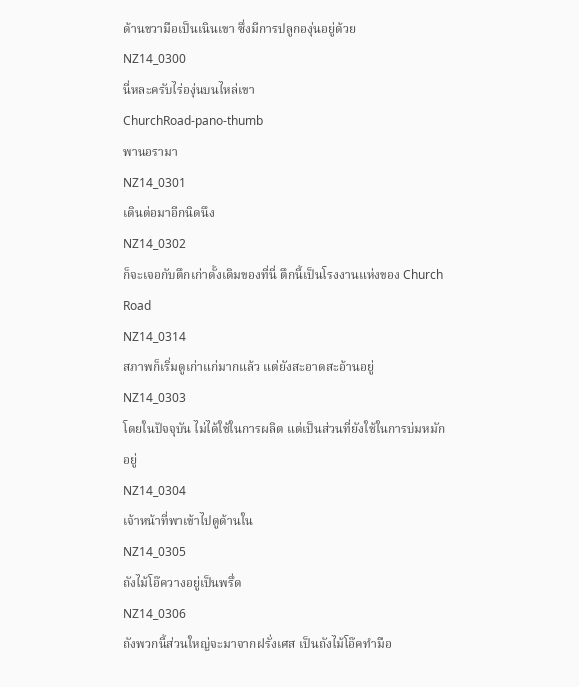ด้านขวามือเป็นเนินเขา ซึ่งมีการปลูกองุ่นอยู่ด้วย
NZ14_0300
นี่หละครับไร่องุ่นบนไหล่เขา
ChurchRoad-pano-thumb
พานอรามา
NZ14_0301
เดินต่อมาอีกนิดนึง
NZ14_0302
ก็จะเจอกับตึกเก่าดั้งเดิมของที่นี่ ตึกนี้เป็นโรงงานแห่งของ Church Road
NZ14_0314
สภาพก็เริ่มดูเก่าแก่มากแล้ว แต่ยังสะอาดสะอ้านอยู่
NZ14_0303
โดยในปัจจุบัน ไม่ได้ใช้ในการผลิต แต่เป็นส่วนที่ยังใช้ในการบ่มหมักอยู่
NZ14_0304
เจ้าหน้าที่พาเข้าไปดูด้านใน
NZ14_0305
ถังไม้โอ๊ควางอยู่เป็นพรึ่ด
NZ14_0306
ถังพวกนี้ส่วนใหญ่จะมาจากฝรั่งเศส เป็นถังไม้โอ๊คทำมือ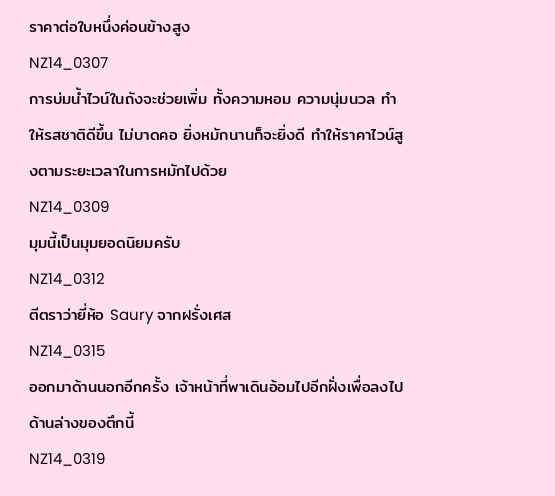ราคาต่อใบหนึ่งค่อนข้างสูง
NZ14_0307
การบ่มน้ำไวน์ในถังจะช่วยเพิ่ม ทั้งความหอม ความนุ่มนวล ทำให้รสชาติดีขึ้น ไม่บาดคอ ยิ่งหมักนานก็จะยิ่งดี ทำให้ราคาไวน์สูงตามระยะเวลาในการหมักไปด้วย
NZ14_0309
มุมนี้เป็นมุมยอดนิยมครับ
NZ14_0312
ตีตราว่ายี่ห้อ Saury จากฝรั่งเศส
NZ14_0315
ออกมาด้านนอกอีกครั้ง เจ้าหน้าที่พาเดินอ้อมไปอีกฝั่งเพื่อลงไปด้านล่างของตึกนี้
NZ14_0319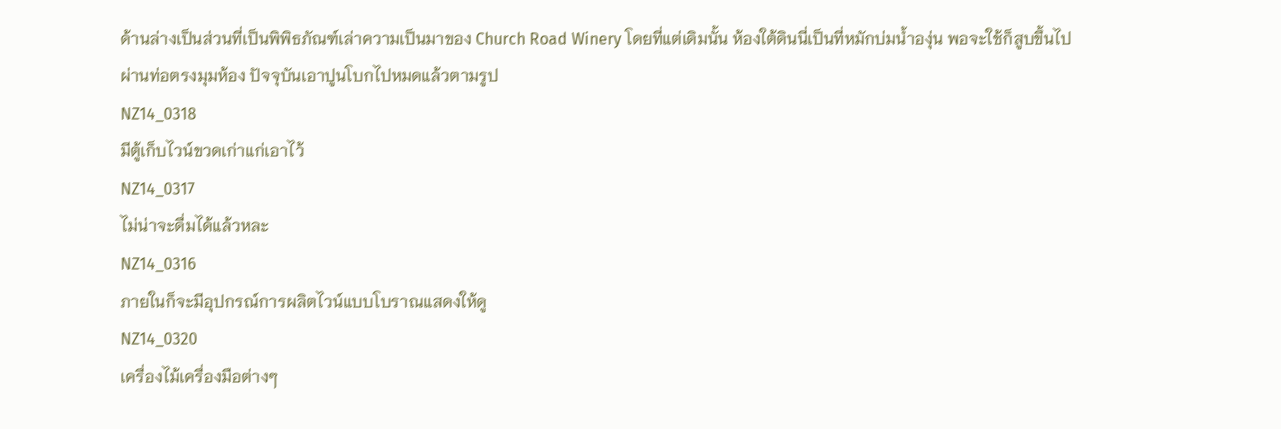ด้านล่างเป็นส่วนที่เป็นพิพิธภัณฑ์เล่าความเป็นมาของ Church Road Winery โดยที่แต่เดิมนั้น ห้องใต้ดินนี่เป็นที่หมักบ่มน้ำองุ่น พอจะใช้ก็สูบขึ้นไป ผ่านท่อตรงมุมห้อง ปัจจุบันเอาปูนโบกไปหมดแล้วตามรูป
NZ14_0318
มีตู้เก็บไวน์ขวดเก่าแก่เอาไว้
NZ14_0317
ไม่น่าจะดื่มได้แล้วหละ
NZ14_0316
ภายในก็จะมีอุปกรณ์การผลิตไวน์แบบโบราณแสดงให้ดู
NZ14_0320
เครื่องไม้เครื่องมือต่างๆ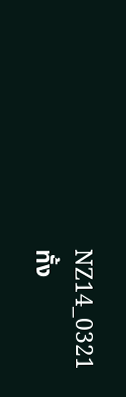NZ14_0321
ทั้ง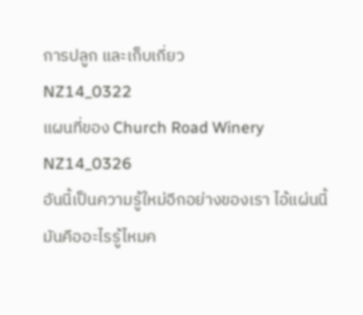การปลูก และเก็บเกี่ยว
NZ14_0322
แผนที่ของ Church Road Winery
NZ14_0326
อันนี้เป็นความรู้ใหม่อีกอย่างของเรา ไอ้แผ่นนี้มันคืออะไรรู้ไหมค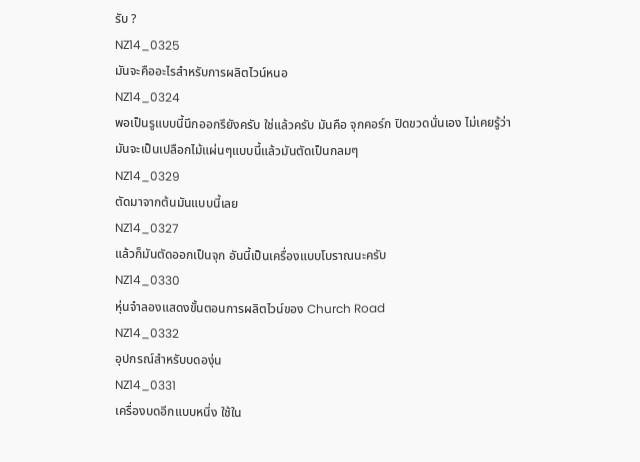รับ ?
NZ14_0325
มันจะคืออะไรสำหรับการผลิตไวน์หนอ
NZ14_0324
พอเป็นรูแบบนี้นึกออกรึยังครับ ใช่แล้วครับ มันคือ จุกคอร์ก ปิดขวดนั่นเอง ไม่เคยรู้ว่ามันจะเป็นเปลือกไม้แผ่นๆแบบนี้แล้วมันตัดเป็นกลมๆ
NZ14_0329
ตัดมาจากต้นมันแบบนี้เลย
NZ14_0327
แล้วก็มันตัดออกเป็นจุก อันนี้เป็นเครื่องแบบโบราณนะครับ
NZ14_0330
หุ่นจำลองแสดงขั้นตอนการผลิตไวน์ของ Church Road
NZ14_0332
อุปกรณ์สำหรับบดองุ่น
NZ14_0331
เครื่องบดอีกแบบหนึ่ง ใช้ใน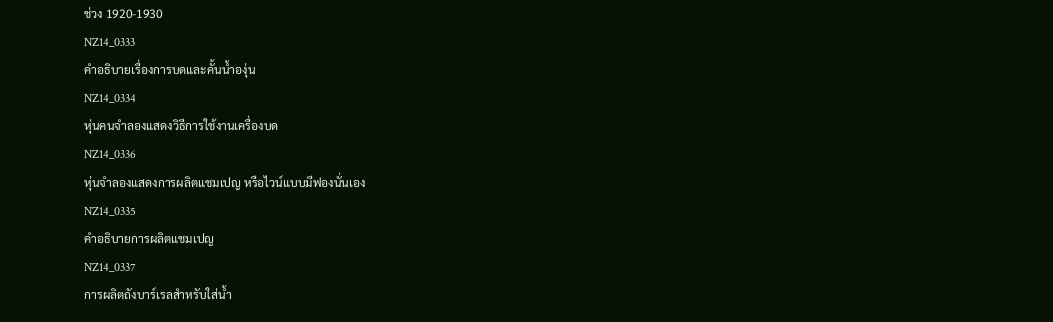ช่วง 1920-1930
NZ14_0333
คำอธิบายเรื่องการบดและคั้นน้ำองุ่น
NZ14_0334
หุ่นคนจำลองแสดงวิธีการใช้งานเครื่องบด
NZ14_0336
หุ่นจำลองแสดงการผลิตแชมเปญ หรือไวน์แบบมีฟองนั่นเอง
NZ14_0335
คำอธิบายการผลิตแชมเปญ
NZ14_0337
การผลิตถังบาร์เรลสำหรับใส่น้ำ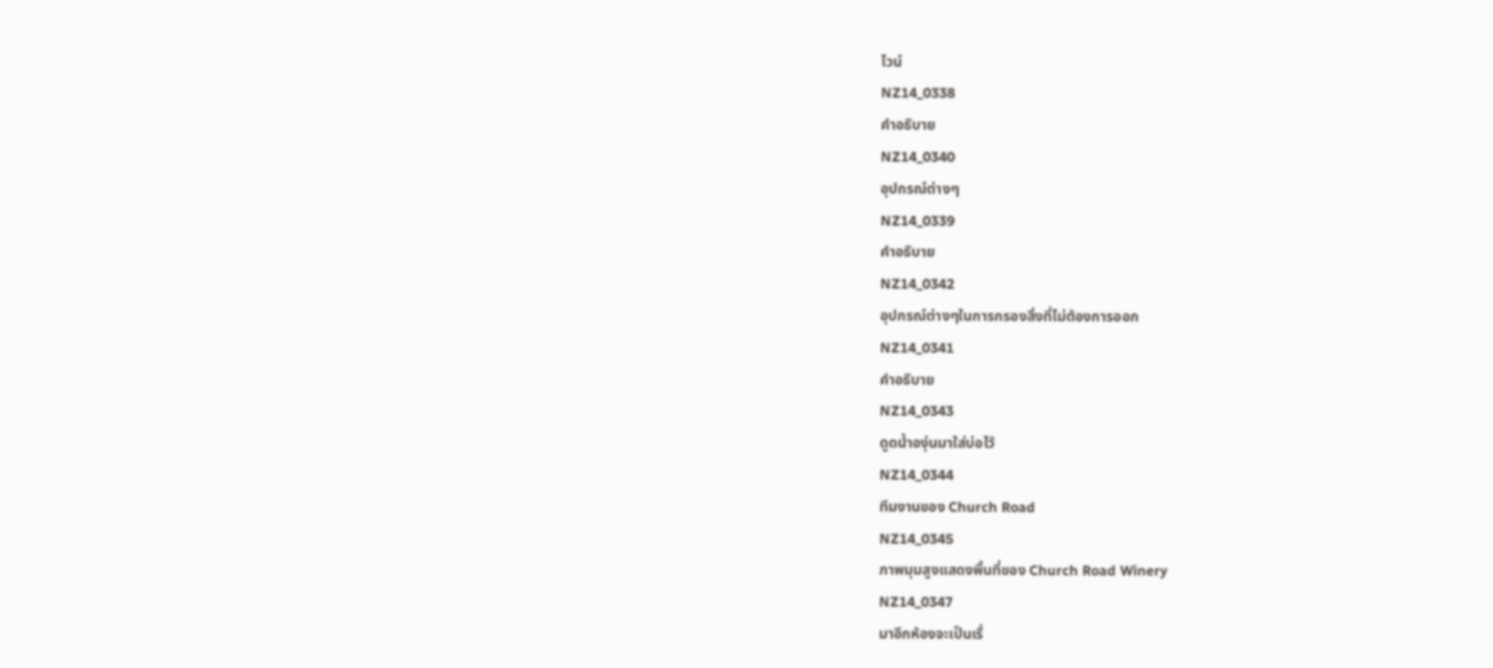ไวน์
NZ14_0338
คำอธิบาย
NZ14_0340
อุปกรณ์ต่างๆ
NZ14_0339
คำอธิบาย
NZ14_0342
อุปกรณ์ต่างๆในการกรองสิ่งที่ไม่ต้องการออก
NZ14_0341
คำอธิบาย
NZ14_0343
ดูดน้ำองุ่นมาใส่บ่อไว้
NZ14_0344
ทีมงานของ Church Road
NZ14_0345
ภาพมุมสูงแสดงพื้นที่ของ Church Road Winery
NZ14_0347
มาอีกห้องจะเป็นเรื่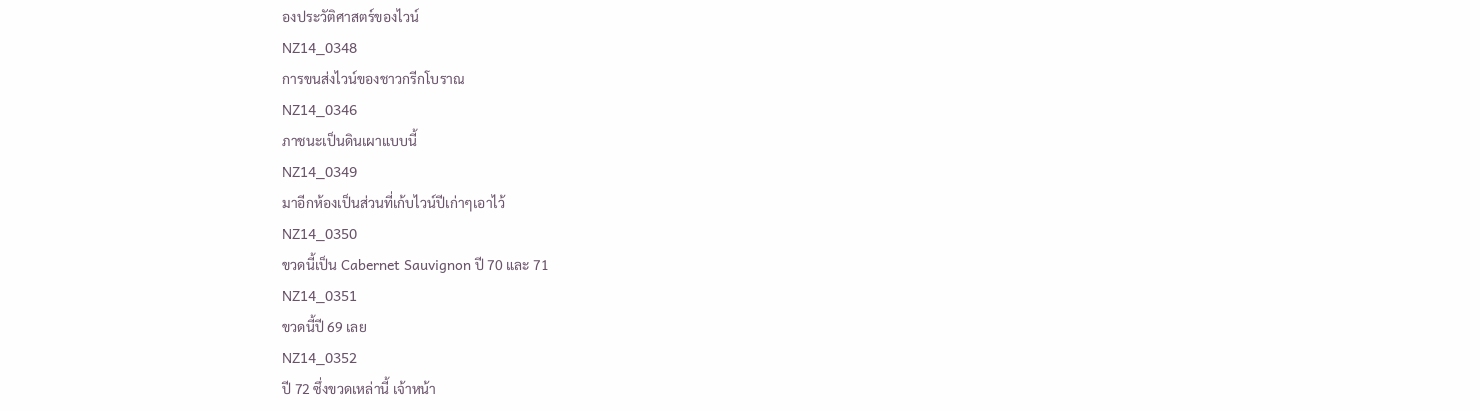องประวัติศาสตร์ของไวน์
NZ14_0348
การขนส่งไวน์ของชาวกรีกโบราณ
NZ14_0346
ภาชนะเป็นดินเผาแบบนี้
NZ14_0349
มาอีกห้องเป็นส่วนที่เก้บไวน์ปีเก่าๆเอาไว้
NZ14_0350
ขวดนี้เป็น Cabernet Sauvignon ปี 70 และ 71
NZ14_0351
ขวดนี้ปี 69 เลย
NZ14_0352
ปี 72 ซึ่งขวดเหล่านี้ เจ้าหน้า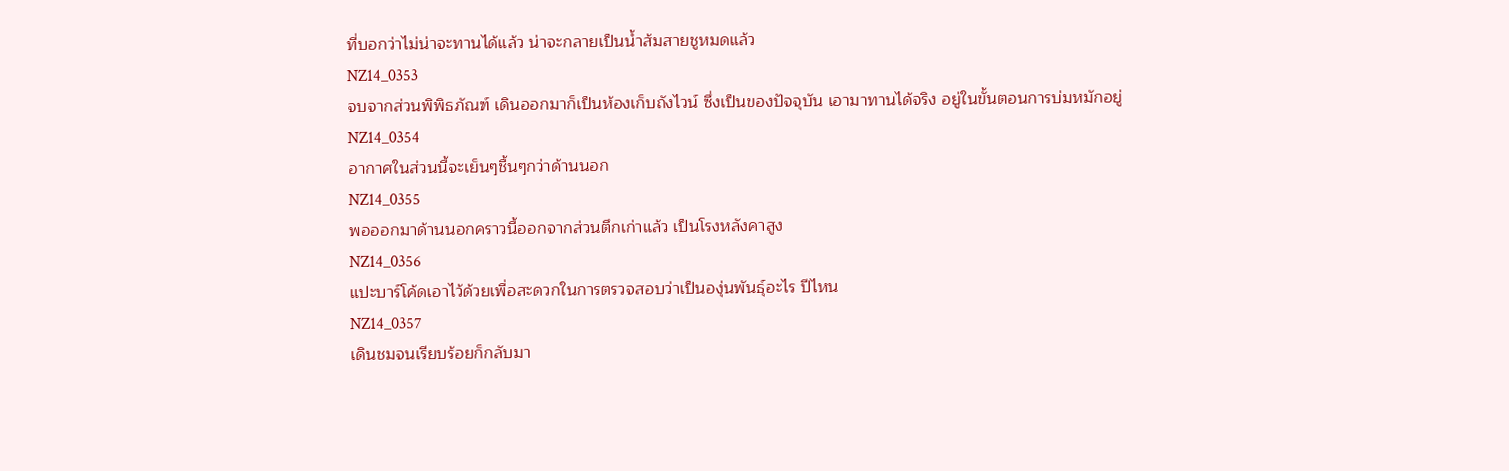ที่บอกว่าไม่น่าจะทานได้แล้ว น่าจะกลายเป็นน้ำส้มสายชูหมดแล้ว
NZ14_0353
จบจากส่วนพิพิธภัณฑ์ เดินออกมาก็เป็นห้องเก็บถังไวน์ ซึ่งเป็นของปัจจุบัน เอามาทานได้จริง อยู่ในขั้นตอนการบ่มหมักอยู่
NZ14_0354
อากาศในส่วนนี้จะเย็นๆชื้นๆกว่าด้านนอก
NZ14_0355
พอออกมาด้านนอกคราวนี้ออกจากส่วนตึกเก่าแล้ว เป็นโรงหลังคาสูง
NZ14_0356
แปะบาร์โค้ดเอาไว้ด้วยเพื่อสะดวกในการตรวจสอบว่าเป็นองุ่นพันธุ์อะไร ปีไหน
NZ14_0357
เดินชมจนเรียบร้อยก็กลับมา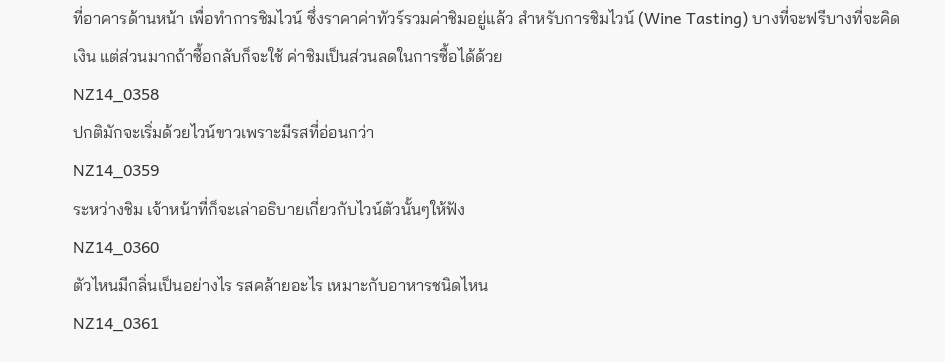ที่อาคารด้านหน้า เพื่อทำการชิมไวน์ ซึ่งราคาค่าทัวร์รวมค่าชิมอยู่แล้ว สำหรับการชิมไวน์ (Wine Tasting) บางที่จะฟรีบางที่จะคิดเงิน แต่ส่วนมากถ้าซื้อกลับก็จะใช้ ค่าชิมเป็นส่วนลดในการซื้อได้ด้วย
NZ14_0358
ปกติมักจะเริ่มด้วยไวน์ขาวเพราะมีรสที่อ่อนกว่า
NZ14_0359
ระหว่างชิม เจ้าหน้าที่ก็จะเล่าอธิบายเกี่ยวกับไวน์ตัวนั้นๆให้ฟัง
NZ14_0360
ตัวไหนมีกลิ่นเป็นอย่างไร รสคล้ายอะไร เหมาะกับอาหารชนิดไหน
NZ14_0361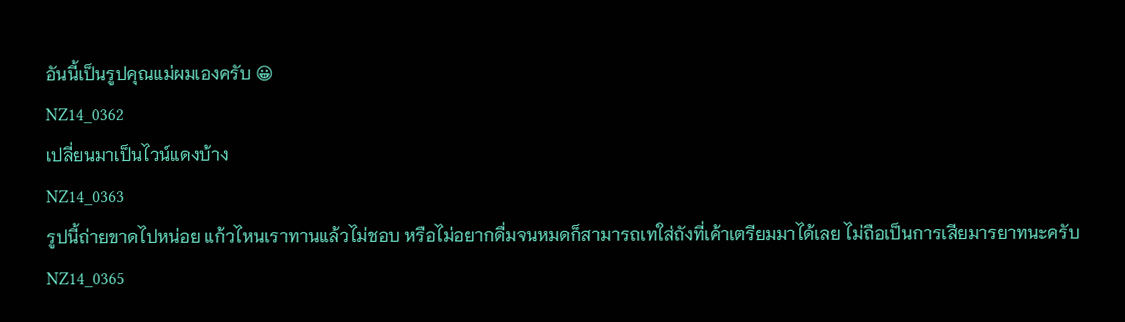อันนี้เป็นรูปคุณแม่ผมเองครับ 😀
NZ14_0362
เปลี่ยนมาเป็นไวน์แดงบ้าง
NZ14_0363
รูปนี้ถ่ายขาดไปหน่อย แก้วไหนเราทานแล้วไม่ชอบ หรือไม่อยากดื่มจนหมดก็สามารถเทใส่ถังที่เค้าเตรียมมาได้เลย ไม่ถือเป็นการเสียมารยาทนะครับ
NZ14_0365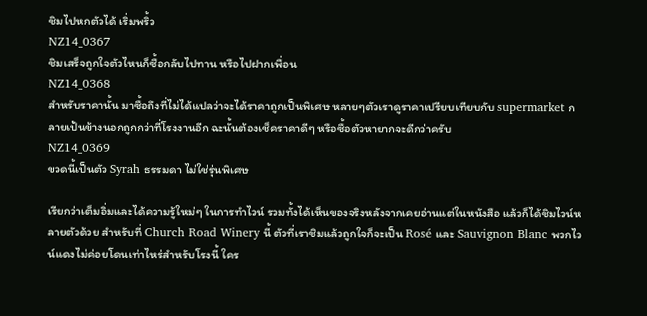ชิมไปหกตัวได้ เริ่มพริ้ว
NZ14_0367
ชิมเสร็จถูกใจตัวไหนก็ซื้อกลับไปทาน หรือไปฝากเพื่อน
NZ14_0368
สำหรับราคานั้น มาซื้อถึงที่ไม่ได้แปลว่าจะได้ราคาถูกเป็นพิเศษ หลายๆตัวเราดูราคาเปรียบเทียบกับ supermarket กลายเป้นข้างนอกถูกกว่าที่โรงงานอีก ฉะนั้นต้องเช็คราคาดีๆ หรือซื้อตัวหายากจะดีกว่าครับ
NZ14_0369
ขวดนี้เป็นตัว Syrah ธรรมดา ไม่ใช่รุ่นพิเศษ

เรียกว่าเต็มอิ่มและได้ความรู้ใหม่ๆ ในการทำไวน์ รวมทั้งได้เห็นของจริงหลังจากเคยอ่านแต่ในหนังสือ แล้วก็ได้ชิมไวน์หลายตัวด้วย สำหรับที่ Church Road Winery นี้ ตัวที่เราชิมแล้วถูกใจก็จะเป็น Rosé และ Sauvignon Blanc พวกไวน์แดงไม่ค่อยโดนเท่าไหร่สำหรับโรงนี้ ใคร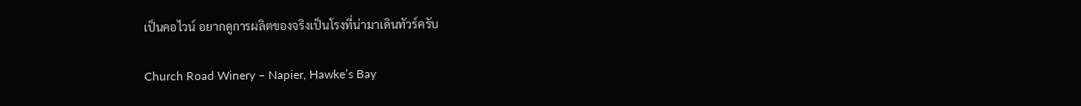เป็นคอไวน์ อยากดูการผลิตของจริงเป็นโรงที่น่ามาเดินทัวร์ครับ

Church Road Winery – Napier, Hawke’s Bay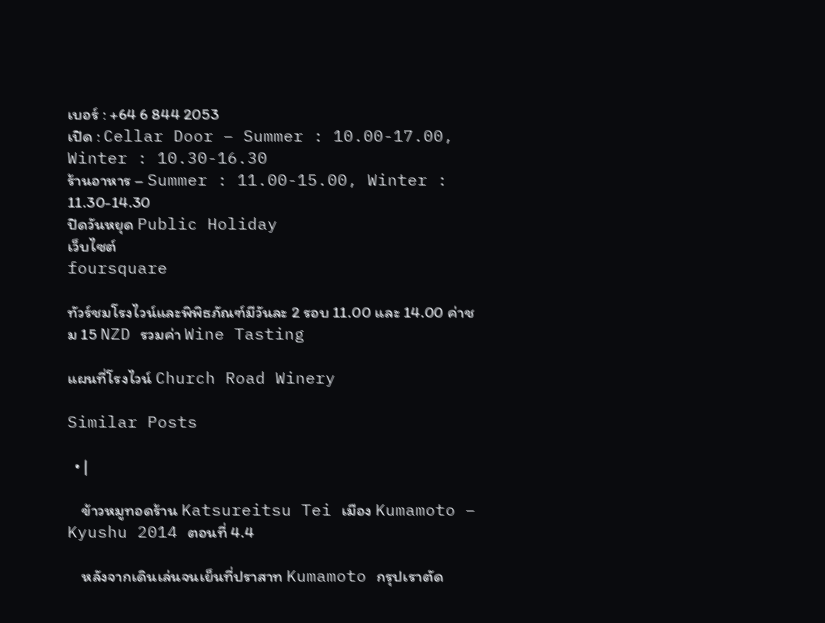เบอร์ : +64 6 844 2053
เปิด : Cellar Door – Summer : 10.00-17.00, Winter : 10.30-16.30
ร้านอาหาร – Summer : 11.00-15.00, Winter : 11.30-14.30
ปิดวันหยุด Public Holiday
เว็บไซต์
foursquare

ทัวร์ชมโรงไวน์และพิพิธภัณฑ์มีวันละ 2 รอบ 11.00 และ 14.00 ค่าชม 15 NZD รวมค่า Wine Tasting

แผนที่โรงไวน์ Church Road Winery

Similar Posts

  • |

    ข้าวหมูทอดร้าน Katsureitsu Tei เมือง Kumamoto – Kyushu 2014 ตอนที่ 4.4

    หลังจากเดินเล่นจนเย็นที่ปราสาท Kumamoto กรุปเราตัด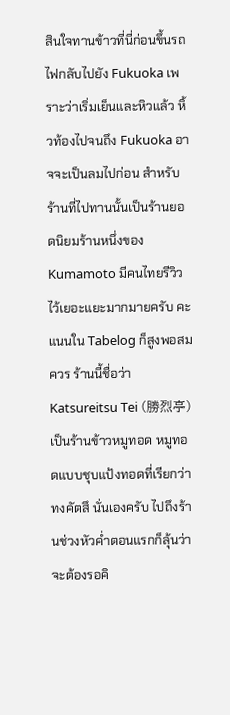สินใจทานข้าวที่นี่ก่อนขึ้นรถไฟกลับไปยัง Fukuoka เพราะว่าเริ่มเย็นและหิวแล้ว หิ้วท้องไปจนถึง Fukuoka อาจจะเป็นลมไปก่อน สำหรับร้านที่ไปทานนั้นเป็นร้านยอดนิยมร้านหนึ่งของ Kumamoto มีคนไทยรีวิวไว้เยอะแยะมากมายครับ คะแนนใน Tabelog ก็สูงพอสมควร ร้านนี้ชื่อว่า Katsureitsu Tei (勝烈亭) เป็นร้านข้าวหมูทอด หมูทอดแบบชุบแป้งทอดที่เรียกว่า ทงคัตสึ นั่นเองครับ ไปถึงร้านช่วงหัวค่ำตอนแรกก็ลุ้นว่าจะต้องรอคิ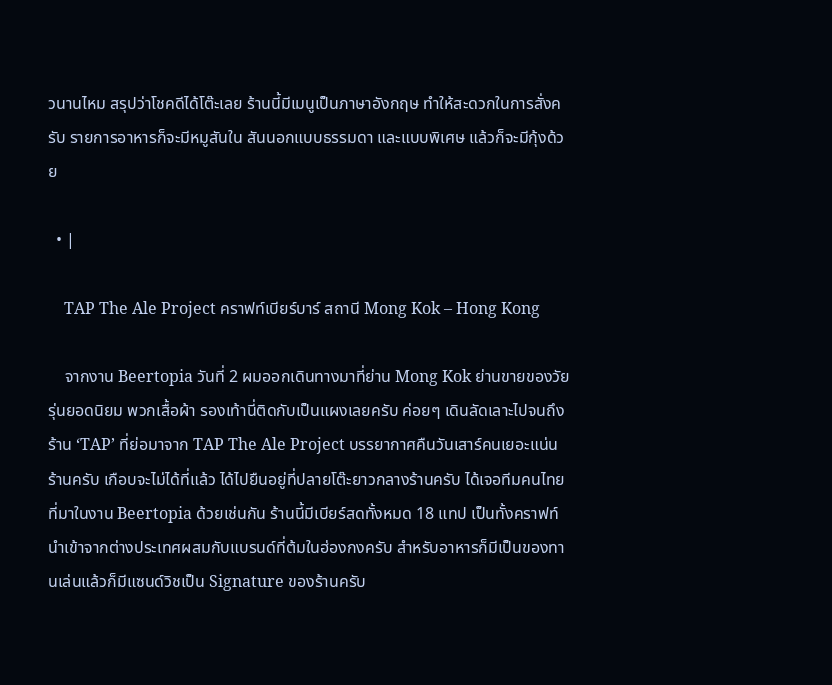วนานไหม สรุปว่าโชคดีได้โต๊ะเลย ร้านนี้มีเมนูเป็นภาษาอังกฤษ ทำให้สะดวกในการสั่งครับ รายการอาหารก็จะมีหมูสันใน สันนอกแบบธรรมดา และแบบพิเศษ แล้วก็จะมีกุ้งด้วย

  • |

    TAP The Ale Project คราฟท์เบียร์บาร์ สถานี Mong Kok – Hong Kong

    จากงาน Beertopia วันที่ 2 ผมออกเดินทางมาที่ย่าน Mong Kok ย่านขายของวัยรุ่นยอดนิยม พวกเสื้อผ้า รองเท้านี่ติดกับเป็นแผงเลยครับ ค่อยๆ เดินลัดเลาะไปจนถึงร้าน ‘TAP’ ที่ย่อมาจาก TAP The Ale Project บรรยากาศคืนวันเสาร์คนเยอะแน่นร้านครับ เกือบจะไม่ได้ที่แล้ว ได้ไปยืนอยู่ที่ปลายโต๊ะยาวกลางร้านครับ ได้เจอทีมคนไทยที่มาในงาน Beertopia ด้วยเช่นกัน ร้านนี้มีเบียร์สดทั้งหมด 18 แทป เป็นทั้งคราฟท์นำเข้าจากต่างประเทศผสมกับแบรนด์ที่ต้มในฮ่องกงครับ สำหรับอาหารก็มีเป็นของทานเล่นแล้วก็มีแซนด์วิชเป็น Signature ของร้านครับ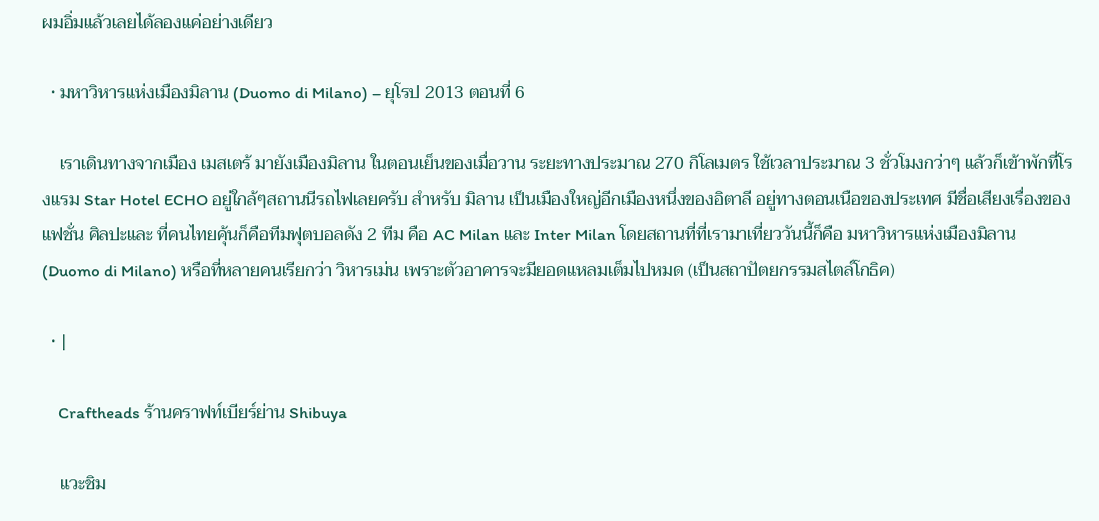ผมอิ่มแล้วเลยได้ลองแค่อย่างเดียว

  • มหาวิหารแห่งเมืองมิลาน (Duomo di Milano) – ยุโรป 2013 ตอนที่ 6

    เราเดินทางจากเมือง เมสเตร้ มายังเมืองมิลาน ในตอนเย็นของเมื่อวาน ระยะทางประมาณ 270 กิโลเมตร ใช้เวลาประมาณ 3 ชั่วโมงกว่าๆ แล้วก็เข้าพักที่โรงแรม Star Hotel ECHO อยู่ใกล้ๆสถานนีรถไฟเลยครับ สำหรับ มิลาน เป็นเมืองใหญ่อีกเมืองหนึ่งของอิตาลี อยู่ทางตอนเนือของประเทศ มีชื่อเสียงเรื่องของแฟชั่น ศิลปะและ ที่คนไทยคุ้นก็คือทีมฟุตบอลดัง 2 ทีม คือ AC Milan และ Inter Milan โดยสถานที่ที่เรามาเที่ยววันนี้ก็คือ มหาวิหารแห่งเมืองมิลาน (Duomo di Milano) หรือที่หลายคนเรียกว่า วิหารเม่น เพราะตัวอาคารจะมียอดแหลมเต็มไปหมด (เป็นสถาปัตยกรรมสไตล์โกธิค)

  • |

    Craftheads ร้านคราฟท์เบียร์ย่าน Shibuya

    แวะชิม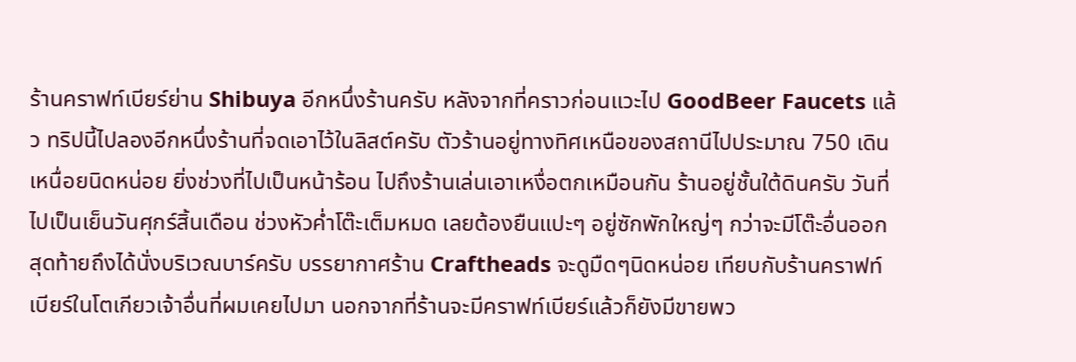ร้านคราฟท์เบียร์ย่าน Shibuya อีกหนึ่งร้านครับ หลังจากที่คราวก่อนแวะไป GoodBeer Faucets แล้ว ทริปนี้ไปลองอีกหนึ่งร้านที่จดเอาไว้ในลิสต์ครับ ตัวร้านอยู่ทางทิศเหนือของสถานีไปประมาณ 750 เดินเหนื่อยนิดหน่อย ยิ่งช่วงที่ไปเป็นหน้าร้อน ไปถึงร้านเล่นเอาเหงื่อตกเหมือนกัน ร้านอยู่ชั้นใต้ดินครับ วันที่ไปเป็นเย็นวันศุกร์สิ้นเดือน ช่วงหัวค่ำโต๊ะเต็มหมด เลยต้องยืนแปะๆ อยู่ซักพักใหญ่ๆ กว่าจะมีโต๊ะอื่นออก สุดท้ายถึงได้นั่งบริเวณบาร์ครับ บรรยากาศร้าน Craftheads จะดูมืดๆนิดหน่อย เทียบกับร้านคราฟท์เบียร์ในโตเกียวเจ้าอื่นที่ผมเคยไปมา นอกจากที่ร้านจะมีคราฟท์เบียร์แล้วก็ยังมีขายพว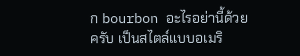ก bourbon อะไรอย่านี้ด้วยครับ เป็นสไตล์แบบอเมริ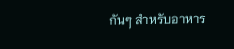กันๆ สำหรับอาหาร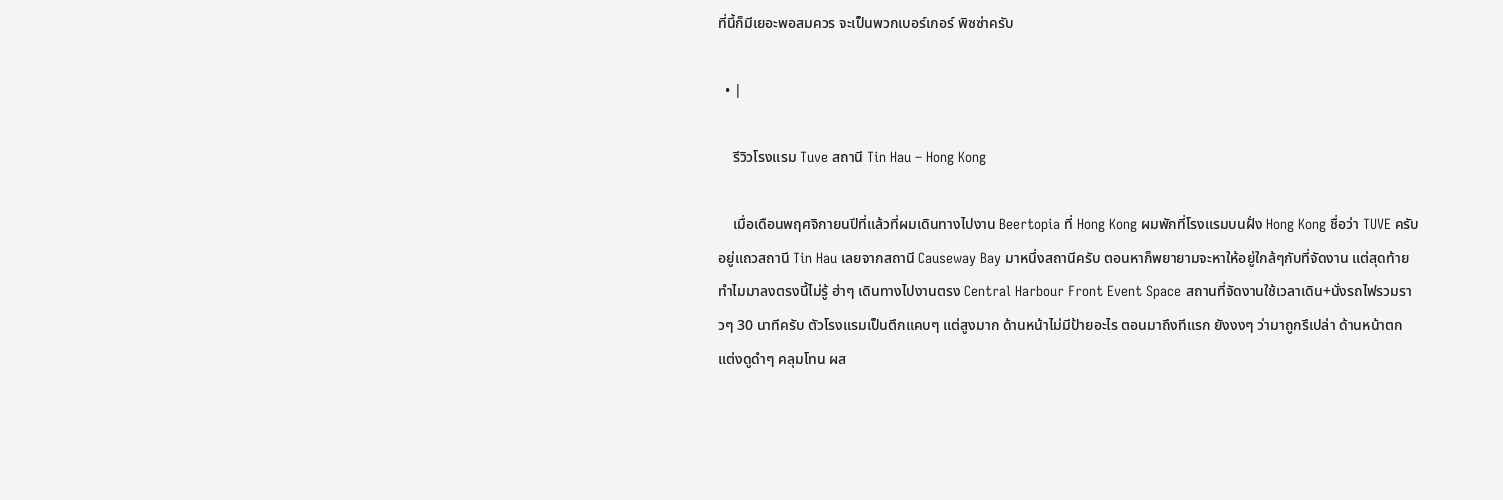ที่นี้ก็มีเยอะพอสมควร จะเป็นพวกเบอร์เกอร์ พิซซ่าครับ

  • |

    รีวิวโรงแรม Tuve สถานี Tin Hau – Hong Kong

    เมื่อเดือนพฤศจิกายนปีที่แล้วที่ผมเดินทางไปงาน Beertopia ที่ Hong Kong ผมพักที่โรงแรมบนฝั่ง Hong Kong ชื่อว่า TUVE ครับ อยู่แถวสถานี Tin Hau เลยจากสถานี Causeway Bay มาหนึ่งสถานีครับ ตอนหาก็พยายามจะหาให้อยู่ใกล้ๆกับที่จัดงาน แต่สุดท้ายทำไมมาลงตรงนี้ไม่รู้ ฮ่าๆ เดินทางไปงานตรง Central Harbour Front Event Space สถานที่จัดงานใช้เวลาเดิน+นั่งรถไฟรวมราวๆ 30 นาทีครับ ตัวโรงแรมเป็นตึกแคบๆ แต่สูงมาก ด้านหน้าไม่มีป้ายอะไร ตอนมาถึงทีแรก ยังงงๆ ว่ามาถูกรึเปล่า ด้านหน้าตกแต่งดูดำๆ คลุมโทน ผส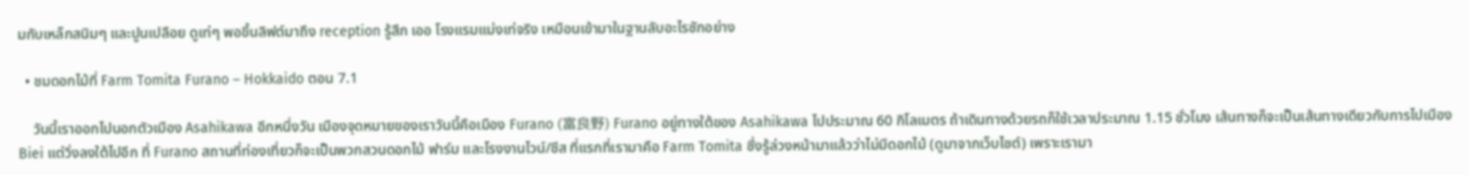มกับเหล็กสนิมๆ และปูนเปลือย ดูเท่ๆ พอขึ้นลิฟต์มาถึง reception รู้สึก เออ โรงแรมแม่งเท่จริง เหมือนเข้ามาในฐานลับอะไรซักอย่าง

  • ชมดอกไม้ที่ Farm Tomita Furano – Hokkaido ตอน 7.1

    วันนี้เราออกไปนอกตัวเมือง Asahikawa อีกหนึ่งวัน เมืองจุดหมายของเราวันนี้คือเมือง Furano (富良野) Furano อยู่ทางใต้ของ Asahikawa ไปประมาณ 60 กิโลเมตร ถ้าเดินทางด้วยรถก็ใช้เวลาประมาณ 1.15 ชั่วโมง เส้นทางก็จะเป็นเส้นทางเดียวกับการไปเมือง Biei แต่วิ่งลงใต้ไปอีก ที่ Furano สถานที่ท่องเที่ยวก็จะเป็นพวกสวนดอกไม้ ฟาร์ม และโรงงานไวน์/ชีส ที่แรกที่เรามาคือ Farm Tomita ซึ่งรู้ล่วงหน้ามาแล้วว่าไม่มีดอกไม้ (ดูมาจากเว็บไซต์) เพราะเรามา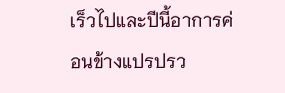เร็วไปและปีนี้อาการค่อนข้างแปรปรว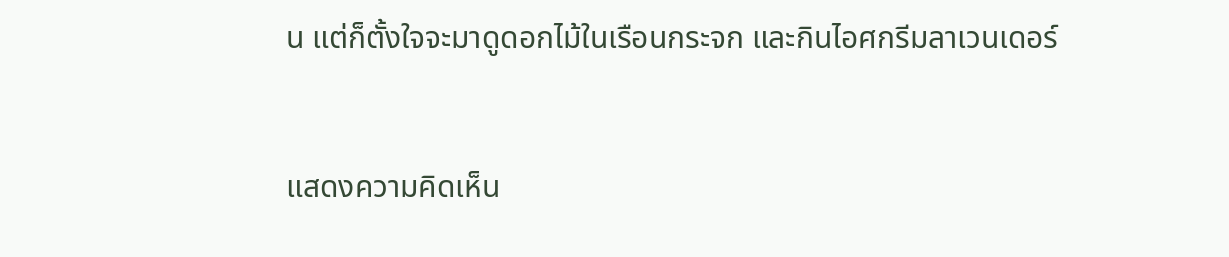น แต่ก็ตั้งใจจะมาดูดอกไม้ในเรือนกระจก และกินไอศกรีมลาเวนเดอร์


แสดงความคิดเห็น